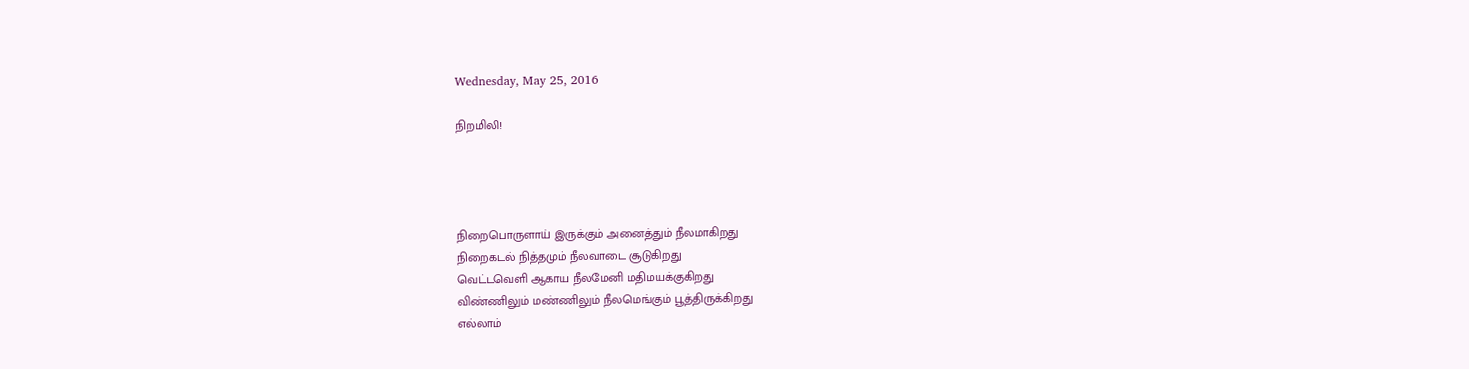Wednesday, May 25, 2016

நிறமிலி!




நிறைபொருளாய் இருக்கும் அனைத்தும் நீலமாகிறது
நிறைகடல் நித்தமும் நீலவாடை சூடுகிறது
வெட்டவெளி ஆகாய நீலமேனி மதிமயக்குகிறது
விண்ணிலும் மண்ணிலும் நீலமெங்கும் பூத்திருக்கிறது
எல்லாம்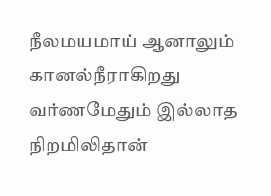நீலமயமாய் ஆனாலும் கானல்நீராகிறது
வர்ணமேதும் இல்லாத நிறமிலிதான்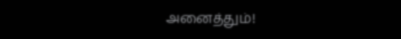அனைத்தும்!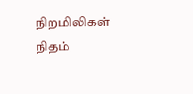நிறமிலிகள் நிதம்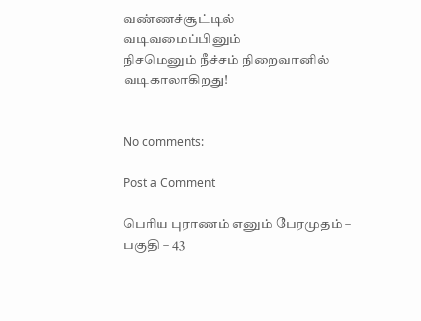வண்ணச்சூட்டில் வடிவமைப்பினும்
நிசமெனும் நீச்சம் நிறைவானில் வடிகாலாகிறது!


No comments:

Post a Comment

பெரிய புராணம் எனும் பேரமுதம் – பகுதி – 43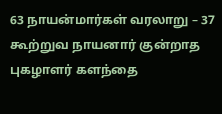63 நாயன்மார்கள் வரலாறு – 37 கூற்றுவ நாயனார் குன்றாத புகழாளர் களந்தை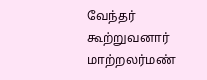வேந்தர்     கூற்றுவனார் மாற்றலர்மண்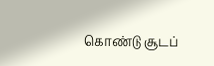கொண்டு சூடப்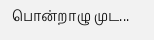பொன்றாழு முட...